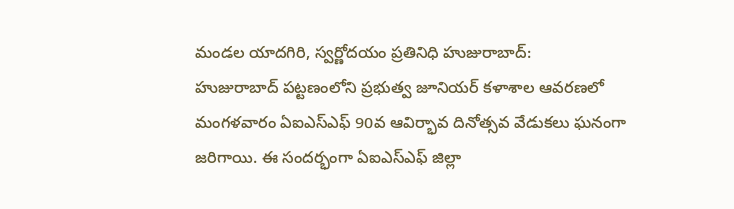మండల యాదగిరి, స్వర్ణోదయం ప్రతినిధి హుజురాబాద్:
హుజురాబాద్ పట్టణంలోని ప్రభుత్వ జూనియర్ కళాశాల ఆవరణలో మంగళవారం ఏఐఎస్ఎఫ్ 90వ ఆవిర్భావ దినోత్సవ వేడుకలు ఘనంగా జరిగాయి. ఈ సందర్భంగా ఏఐఎస్ఎఫ్ జిల్లా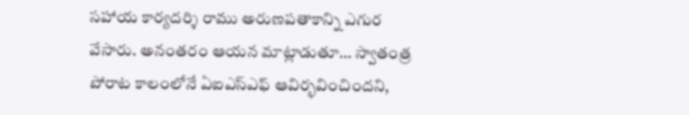సహాయ కార్యదర్శి రాము అరుణపతాకాన్ని ఎగుర వేసారు. అనంతరం ఆయన మాట్లాడుతూ… స్వాతంత్ర పోరాట కాలంలోనే ఏఐఎస్ఎఫ్ ఆవిర్భవించిందని,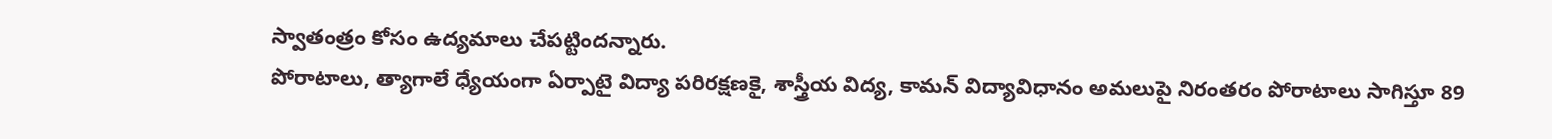స్వాతంత్రం కోసం ఉద్యమాలు చేపట్టిందన్నారు.
పోరాటాలు, త్యాగాలే ధ్యేయంగా ఏర్పాటై విద్యా పరిరక్షణకై, శాస్త్రీయ విద్య, కామన్ విద్యావిధానం అమలుపై నిరంతరం పోరాటాలు సాగిస్తూ 89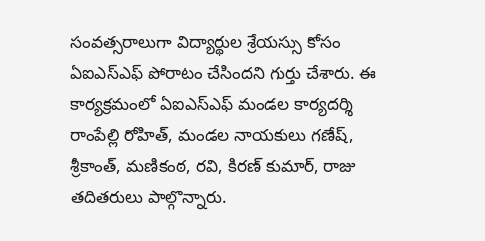సంవత్సరాలుగా విద్యార్థుల శ్రేయస్సు కోసం ఏఐఎస్ఎఫ్ పోరాటం చేసిందని గుర్తు చేశారు. ఈ కార్యక్రమంలో ఏఐఎస్ఎఫ్ మండల కార్యదర్శి రాంపేల్లి రోహిత్, మండల నాయకులు గణేష్, శ్రీకాంత్, మణికంఠ, రవి, కిరణ్ కుమార్, రాజు తదితరులు పాల్గొన్నారు.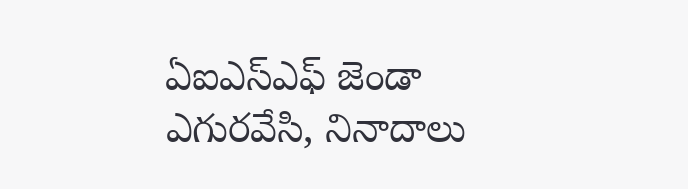ఏఐఎస్ఎఫ్ జెండా ఎగురవేసి, నినాదాలు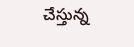చేస్తున్న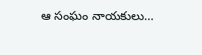ఆ సంఘం నాయకులు…